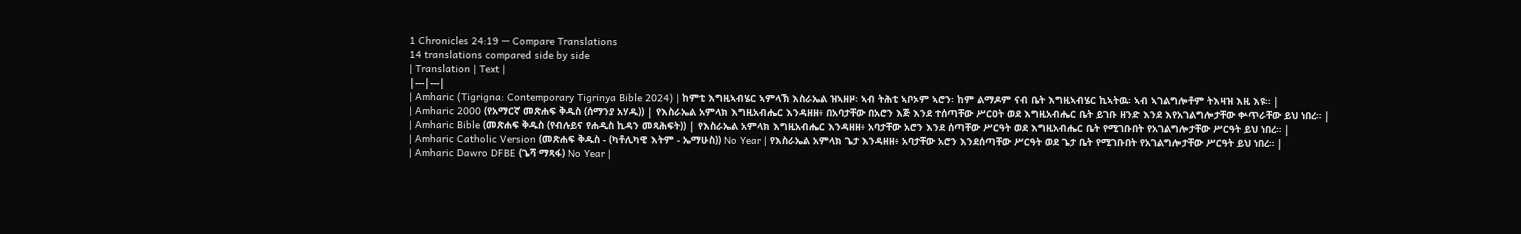1 Chronicles 24:19 — Compare Translations
14 translations compared side by side
| Translation | Text |
|---|---|
| Amharic (Tigrigna: Contemporary Tigrinya Bible 2024) | ከምቲ እግዚኣብሄር ኣምላኽ እስራኤል ዝኣዘዞ፡ ኣብ ትሕቲ ኣቦኦም ኣሮን፡ ከም ልማዶም ናብ ቤት እግዚኣብሄር ኪኣትዉ፡ ኣብ ኣገልግሎቶም ትእዛዝ እዚ እዩ። |
| Amharic 2000 (የአማርኛ መጽሐፍ ቅዱስ (ሰማንያ አሃዱ)) | የእስራኤል አምላክ እግዚአብሔር እንዳዘዘ፥ በአባታቸው በአሮን እጅ እንደ ተሰጣቸው ሥርዐት ወደ እግዚአብሔር ቤት ይገቡ ዘንድ እንደ እየአገልግሎታቸው ቍጥራቸው ይህ ነበረ። |
| Amharic Bible (መጽሐፍ ቅዱስ (የብሉይና የሐዲስ ኪዳን መጻሕፍት)) | የእስራኤል አምላክ እግዚአብሔር እንዳዘዘ፥ አባታቸው አሮን እንደ ሰጣቸው ሥርዓት ወደ እግዚአብሔር ቤት የሚገቡበት የአገልግሎታቸው ሥርዓት ይህ ነበረ። |
| Amharic Catholic Version (መጽሐፍ ቅዱስ - (ካቶሊካዊ እትም - ኤማሁስ)) No Year | የእስራኤል አምላክ ጌታ እንዳዘዘ፥ አባታቸው አሮን እንደሰጣቸው ሥርዓት ወደ ጌታ ቤት የሚገቡበት የአገልግሎታቸው ሥርዓት ይህ ነበረ። |
| Amharic Dawro DFBE (ጌሻ ማጻፋ) No Year |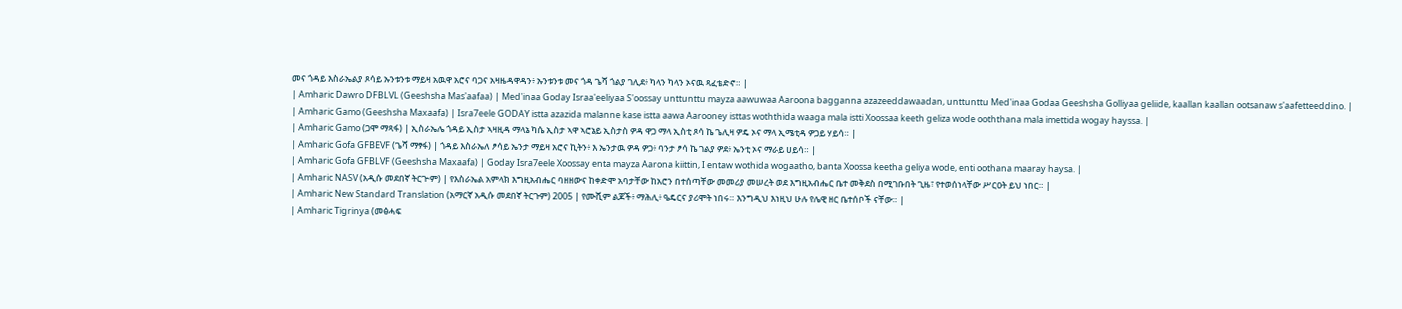መና ጎዳይ እስራኤልያ ጾሳይ ኡንቱንቱ ማይዛ አዉዋ አሮና ባጋና አዛዜዳዋዳን፥ ኡንቱንቱ መና ጎዳ ጌሻ ጎልያ ገሊደ፥ ካላን ካላን ኦናዉ ጻፈቴድኖ። |
| Amharic Dawro DFBLVL (Geeshsha Mas'aafaa) | Med'inaa Goday Israa'eeliyaa S'oossay unttunttu mayza aawuwaa Aaroona bagganna azazeeddawaadan, unttunttu Med'inaa Godaa Geeshsha Golliyaa geliide, kaallan kaallan ootsanaw s'aafetteeddino. |
| Amharic Gamo (Geeshsha Maxaafa) | Isra7eele GODAY istta azazida malanne kase istta aawa Aarooney isttas woththida waaga mala istti Xoossaa keeth geliza wode ooththana mala imettida wogay hayssa. |
| Amharic Gamo (ጋሞ ማጻፋ) | ኢስራኤሌ ጎዳይ ኢስታ ኣዛዚዳ ማላኔ ካሴ ኢስታ ኣዋ ኣሮኔይ ኢስታስ ዎዳ ዋጋ ማላ ኢስቲ ጾሳ ኬ ጌሊዛ ዎዴ ኦና ማላ ኢሜቲዳ ዎጋይ ሃይሳ። |
| Amharic Gofa GFBEVF (ጌሻ ማፃፋ) | ጎዳይ እስራኤለ ፆሳይ ኤንታ ማይዛ አሮና ኪትን፥ እ ኤንታዉ ዎዳ ዎጋ፥ ባንታ ፆሳ ኬ ገልያ ዎደ፥ ኤንቲ ኦና ማራይ ሀይሳ። |
| Amharic Gofa GFBLVF (Geeshsha Maxaafa) | Goday Isra7eele Xoossay enta mayza Aarona kiittin, I entaw wothida wogaatho, banta Xoossa keetha geliya wode, enti oothana maaray haysa. |
| Amharic NASV (አዲሱ መደበኛ ትርጒም) | የእስራኤል አምላክ እግዚአብሔር ባዘዘውና ከቀድሞ አባታቸው ከአሮን በተሰጣቸው መመሪያ መሠረት ወደ እግዚአብሔር ቤተ መቅደስ በሚገቡበት ጊዜ፣ የተወሰነላቸው ሥርዐት ይህ ነበር። |
| Amharic New Standard Translation (አማርኛ አዲሱ መደበኛ ትርጉም) 2005 | የሙሺም ልጆች፥ ማሕሊ፥ ዔዴርና ያሪሞት ነበሩ። እንግዲህ እነዚህ ሁሉ የሌዊ ዘር ቤተሰቦች ናቸው። |
| Amharic Tigrinya (መፅሓፍ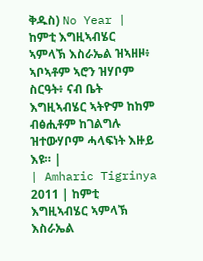ቅዱስ) No Year | ከምቲ እግዚኣብሄር ኣምላኽ እስራኤል ዝኣዘዞ፥ ኣቦኣቶም ኣሮን ዝሃቦም ስርዓት፥ ናብ ቤት እግዚኣብሄር ኣትዮም ከከም ብፅሒቶም ከገልግሉ ዝተውሃቦም ሓላፍነት እዙይ እዩ። |
| Amharic Tigrinya 2011 | ከምቲ እግዚኣብሄር ኣምላኽ እስራኤል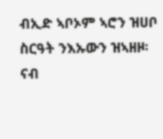ብኢድ ኣቦኦም ኣሮን ዝሀቦ ስርዓት ንእኡውን ዝኣዘዞ፡ ናብ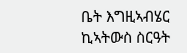ቤት እግዚኣብሄር ኪኣትውስ ስርዓት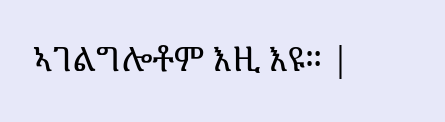ኣገልግሎቶም እዚ እዩ። |